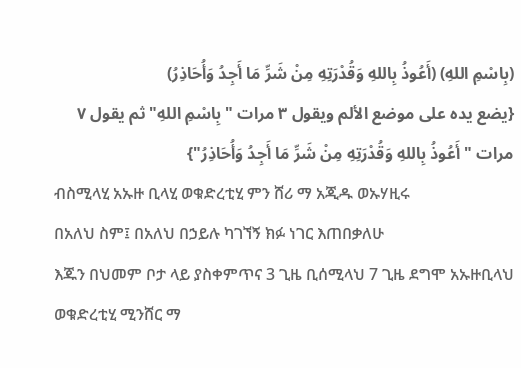(بِاسْمِ اللهِ) (أَعُوذُ بِاللهِ وَقُدْرَتِهِ مِنْ شَرِّ مَا أَجِدُ وَأُحَاذِرُ)
{يضع يده على موضع الألم ويقول ۳ مرات "بِاسْمِ اللهِ" ثم يقول ٧ مرات "أَعُوذُ بِاللهِ وَقُدْرَتِهِ مِنْ شَرِّ مَا أَجِدُ وَأُحَاذِرُ"}
ብስሚላሂ አኡዙ ቢላሂ ወቁድረቲሂ ምን ሸሪ ማ አጂዱ ወኡሃዚሩ
በአለህ ስም፤ በአለህ በኃይሉ ካገኘኝ ክፉ ነገር እጠበቃለሁ
እጁን በህመም ቦታ ላይ ያስቀምጥና 3 ጊዜ ቢሰሚላህ 7 ጊዜ ደግሞ አኡዙቢላህ ወቁድረቲሂ ሚንሸር ማ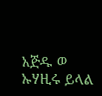አጅዱ ወ ኡሃዚሩ ይላል